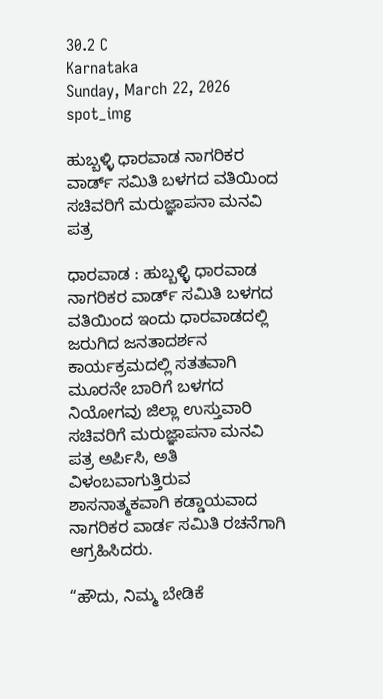30.2 C
Karnataka
Sunday, March 22, 2026
spot_img

ಹುಬ್ಬಳ್ಳಿ ಧಾರವಾಡ ನಾಗರಿಕರ ವಾರ್ಡ್ ಸಮಿತಿ ಬಳಗದ ವತಿಯಿಂದ ಸಚಿವರಿಗೆ ಮರುಜ್ಞಾಪನಾ ಮನವಿ ಪತ್ರ

ಧಾರವಾಡ : ಹುಬ್ಬಳ್ಳಿ ಧಾರವಾಡ ನಾಗರಿಕರ ವಾರ್ಡ್ ಸಮಿತಿ ಬಳಗದ ವತಿಯಿಂದ ಇಂದು ಧಾರವಾಡದಲ್ಲಿ ಜರುಗಿದ ಜನತಾದರ್ಶನ ಕಾರ್ಯಕ್ರಮದಲ್ಲಿ ಸತತವಾಗಿ ಮೂರನೇ ಬಾರಿಗೆ ಬಳಗದ ನಿಯೋಗವು ಜಿಲ್ಲಾ ಉಸ್ತುವಾರಿ ಸಚಿವರಿಗೆ ಮರುಜ್ಞಾಪನಾ ಮನವಿ ಪತ್ರ ಅರ್ಪಿಸಿ, ಅತಿ ವಿಳಂಬವಾಗುತ್ತಿರುವ ಶಾಸನಾತ್ಮಕವಾಗಿ ಕಡ್ಡಾಯವಾದ ನಾಗರಿಕರ ವಾರ್ಡ ಸಮಿತಿ ರಚನೆಗಾಗಿ ಆಗ್ರಹಿಸಿದರು.

“ಹೌದು, ನಿಮ್ಮ ಬೇಡಿಕೆ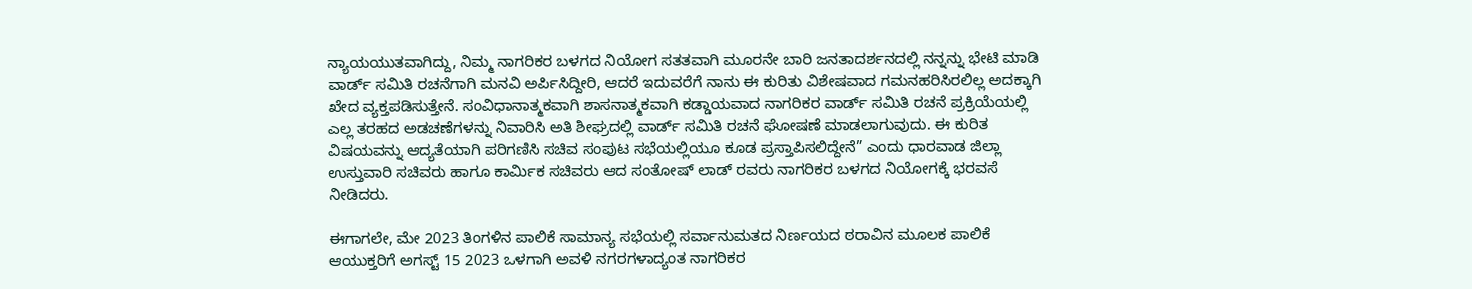ನ್ಯಾಯಯುತವಾಗಿದ್ದು, ನಿಮ್ಮ ನಾಗರಿಕರ ಬಳಗದ ನಿಯೋಗ ಸತತವಾಗಿ ಮೂರನೇ ಬಾರಿ ಜನತಾದರ್ಶನದಲ್ಲಿ ನನ್ನನ್ನು ಭೇಟಿ ಮಾಡಿ ವಾರ್ಡ್ ಸಮಿತಿ ರಚನೆಗಾಗಿ ಮನವಿ ಅರ್ಪಿಸಿದ್ದೀರಿ, ಆದರೆ ಇದುವರೆಗೆ ನಾನು ಈ ಕುರಿತು ವಿಶೇಷವಾದ ಗಮನಹರಿಸಿರಲಿಲ್ಲ ಅದಕ್ಕಾಗಿ ಖೇದ ವ್ಯಕ್ತಪಡಿಸುತ್ತೇನೆ. ಸಂವಿಧಾನಾತ್ಮಕವಾಗಿ ಶಾಸನಾತ್ಮಕವಾಗಿ ಕಡ್ಡಾಯವಾದ ನಾಗರಿಕರ ವಾರ್ಡ್ ಸಮಿತಿ ರಚನೆ ಪ್ರಕ್ರಿಯೆಯಲ್ಲಿ ಎಲ್ಲ ತರಹದ ಅಡಚಣೆಗಳನ್ನು ನಿವಾರಿಸಿ ಅತಿ ಶೀಘ್ರದಲ್ಲಿ ವಾರ್ಡ್ ಸಮಿತಿ ರಚನೆ ಘೋಷಣೆ ಮಾಡಲಾಗುವುದು. ಈ ಕುರಿತ ವಿಷಯವನ್ನು ಆದ್ಯತೆಯಾಗಿ ಪರಿಗಣಿಸಿ ಸಚಿವ ಸಂಪುಟ ಸಭೆಯಲ್ಲಿಯೂ ಕೂಡ ಪ್ರಸ್ತಾಪಿಸಲಿದ್ದೇನೆ” ಎಂದು ಧಾರವಾಡ ಜಿಲ್ಲಾ ಉಸ್ತುವಾರಿ ಸಚಿವರು ಹಾಗೂ ಕಾರ್ಮಿಕ ಸಚಿವರು ಆದ ಸಂತೋಷ್ ಲಾಡ್ ರವರು ನಾಗರಿಕರ ಬಳಗದ ನಿಯೋಗಕ್ಕೆ ಭರವಸೆ ನೀಡಿದರು.

ಈಗಾಗಲೇ, ಮೇ 2023 ತಿಂಗಳಿನ ಪಾಲಿಕೆ ಸಾಮಾನ್ಯ ಸಭೆಯಲ್ಲಿ ಸರ್ವಾನುಮತದ ನಿರ್ಣಯದ ಠರಾವಿನ ಮೂಲಕ ಪಾಲಿಕೆ ಆಯುಕ್ತರಿಗೆ ಅಗಸ್ಟ್ 15 2023 ಒಳಗಾಗಿ ಅವಳಿ ನಗರಗಳಾದ್ಯಂತ ನಾಗರಿಕರ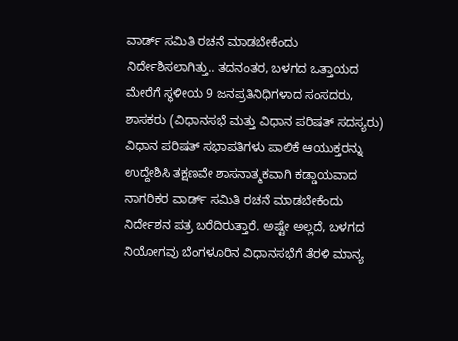ವಾರ್ಡ್ ಸಮಿತಿ ರಚನೆ ಮಾಡಬೇಕೆಂದು ನಿರ್ದೇಶಿಸಲಾಗಿತ್ತು.. ತದನಂತರ, ಬಳಗದ ಒತ್ತಾಯದ ಮೇರೆಗೆ ಸ್ಥಳೀಯ 9 ಜನಪ್ರತಿನಿಧಿಗಳಾದ ಸಂಸದರು, ಶಾಸಕರು (ವಿಧಾನಸಭೆ ಮತ್ತು ವಿಧಾನ ಪರಿಷತ್ ಸದಸ್ಯರು) ವಿಧಾನ ಪರಿಷತ್ ಸಭಾಪತಿಗಳು ಪಾಲಿಕೆ ಆಯುಕ್ತರನ್ನು ಉದ್ದೇಶಿಸಿ ತಕ್ಷಣವೇ ಶಾಸನಾತ್ಮಕವಾಗಿ ಕಡ್ಡಾಯವಾದ ನಾಗರಿಕರ ವಾರ್ಡ್ ಸಮಿತಿ ರಚನೆ ಮಾಡಬೇಕೆಂದು ನಿರ್ದೇಶನ ಪತ್ರ ಬರೆದಿರುತ್ತಾರೆ. ಅಷ್ಟೇ ಅಲ್ಲದೆ, ಬಳಗದ ನಿಯೋಗವು ಬೆಂಗಳೂರಿನ ವಿಧಾನಸಭೆಗೆ ತೆರಳಿ ಮಾನ್ಯ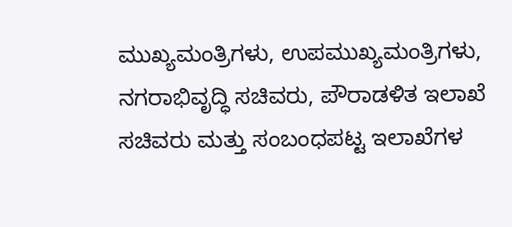ಮುಖ್ಯಮಂತ್ರಿಗಳು, ಉಪಮುಖ್ಯಮಂತ್ರಿಗಳು, ನಗರಾಭಿವೃದ್ಧಿ ಸಚಿವರು, ಪೌರಾಡಳಿತ ಇಲಾಖೆ ಸಚಿವರು ಮತ್ತು ಸಂಬಂಧಪಟ್ಟ ಇಲಾಖೆಗಳ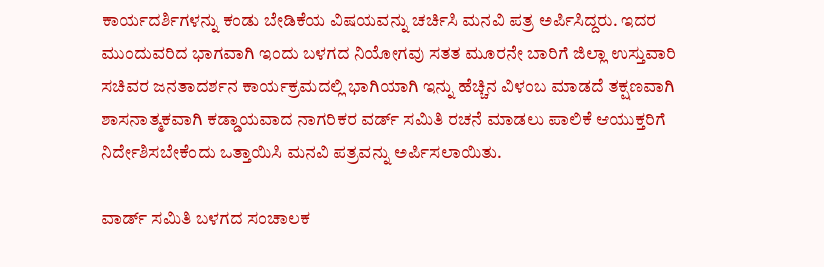ಕಾರ್ಯದರ್ಶಿಗಳನ್ನು ಕಂಡು ಬೇಡಿಕೆಯ ವಿಷಯವನ್ನು ಚರ್ಚಿಸಿ ಮನವಿ ಪತ್ರ ಅರ್ಪಿಸಿದ್ದರು. ಇದರ ಮುಂದುವರಿದ ಭಾಗವಾಗಿ ಇಂದು ಬಳಗದ ನಿಯೋಗವು ಸತತ ಮೂರನೇ ಬಾರಿಗೆ ಜಿಲ್ಲಾ ಉಸ್ತುವಾರಿ ಸಚಿವರ ಜನತಾದರ್ಶನ ಕಾರ್ಯಕ್ರಮದಲ್ಲಿ ಭಾಗಿಯಾಗಿ ಇನ್ನು ಹೆಚ್ಚಿನ ವಿಳಂಬ ಮಾಡದೆ ತಕ್ಷಣವಾಗಿ ಶಾಸನಾತ್ಮಕವಾಗಿ ಕಡ್ಡಾಯವಾದ ನಾಗರಿಕರ ವರ್ಡ್ ಸಮಿತಿ ರಚನೆ ಮಾಡಲು ಪಾಲಿಕೆ ಆಯುಕ್ತರಿಗೆ ನಿರ್ದೇಶಿಸಬೇಕೆಂದು ಒತ್ತಾಯಿಸಿ ಮನವಿ ಪತ್ರವನ್ನು ಅರ್ಪಿಸಲಾಯಿತು.

ವಾರ್ಡ್ ಸಮಿತಿ ಬಳಗದ ಸಂಚಾಲಕ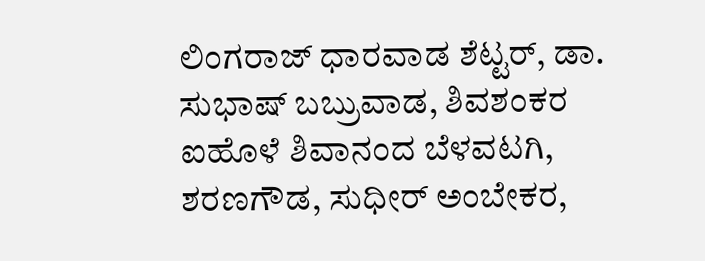ಲಿಂಗರಾಜ್ ಧಾರವಾಡ ಶೆಟ್ಟರ್, ಡಾ. ಸುಭಾಷ್ ಬಬ್ರುವಾಡ, ಶಿವಶಂಕರ ಐಹೊಳೆ ಶಿವಾನಂದ ಬೆಳವಟಗಿ, ಶರಣಗೌಡ, ಸುಧೀರ್ ಅಂಬೇಕರ,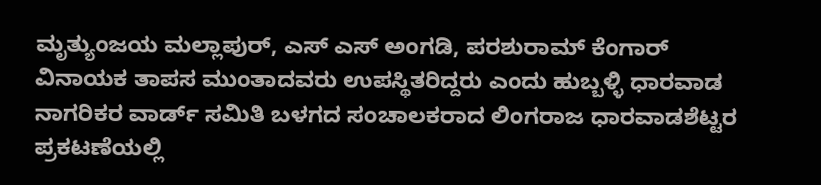ಮೃತ್ಯುಂಜಯ ಮಲ್ಲಾಪುರ್, ಎಸ್ ಎಸ್ ಅಂಗಡಿ, ಪರಶುರಾಮ್ ಕೆಂಗಾರ್ ವಿನಾಯಕ ತಾಪಸ ಮುಂತಾದವರು ಉಪಸ್ಥಿತರಿದ್ದರು ಎಂದು ಹುಬ್ಬಳ್ಳಿ ಧಾರವಾಡ ನಾಗರಿಕರ ವಾರ್ಡ್ ಸಮಿತಿ ಬಳಗದ ಸಂಚಾಲಕರಾದ ಲಿಂಗರಾಜ ಧಾರವಾಡಶೆಟ್ಟರ ಪ್ರಕಟಣೆಯಲ್ಲಿ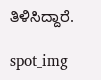ತಿಳಿಸಿದ್ದಾರೆ.

spot_img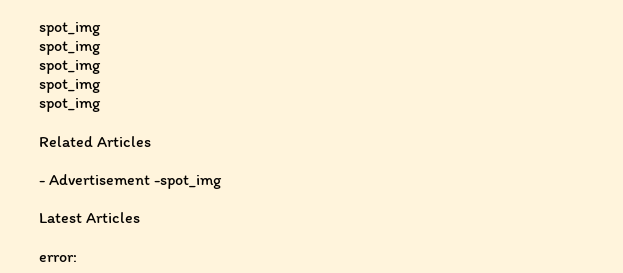spot_img
spot_img
spot_img
spot_img
spot_img

Related Articles

- Advertisement -spot_img

Latest Articles

error: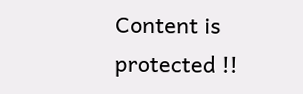Content is protected !!